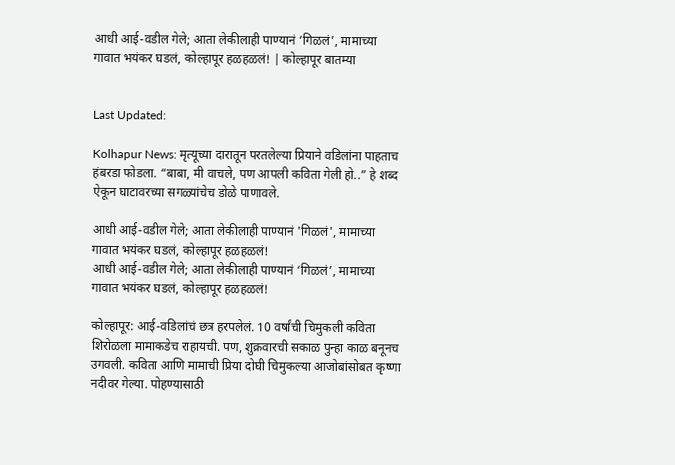आधी आई-वडील गेले; आता लेकीलाही पाण्यानं ‘गिळलं’, मामाच्या गावात भयंकर घडलं, कोल्हापूर हळहळलं! | कोल्हापूर बातम्या


Last Updated:

Kolhapur News: मृत्यूच्या दारातून परतलेल्या प्रियाने वडिलांना पाहताच हंबरडा फोडला. “बाबा, मी वाचले, पण आपली कविता गेली हो..” हे शब्द ऐकून घाटावरच्या सगळ्यांचेच डोळे पाणावले.

आधी आई-वडील गेले; आता लेकीलाही पाण्यानं 'गिळलं', मामाच्या गावात भयंकर घडलं, कोल्हापूर हळहळलं!
आधी आई-वडील गेले; आता लेकीलाही पाण्यानं ‘गिळलं’, मामाच्या गावात भयंकर घडलं, कोल्हापूर हळहळलं!

कोल्हापूर: आई-वडिलांचं छत्र हरपलेलं. 10 वर्षांची चिमुकली कविता शिरोळला मामाकडेच राहायची. पण, शुक्रवारची सकाळ पुन्हा काळ बनूनच उगवली. कविता आणि मामाची प्रिया दोघी चिमुकल्या आजोबांसोबत कृष्णा नदीवर गेल्या. पोहण्यासाठी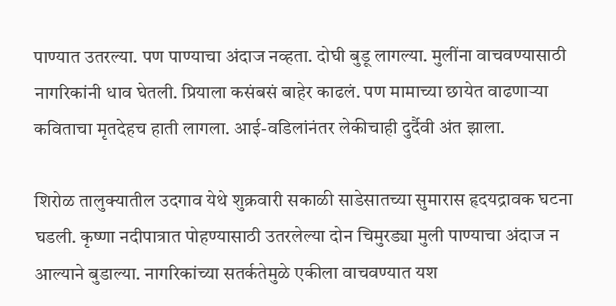पाण्यात उतरल्या. पण पाण्याचा अंदाज नव्हता. दोघी बुडू लागल्या. मुलींना वाचवण्यासाठी नागरिकांनी धाव घेतली. प्रियाला कसंबसं बाहेर काढलं. पण मामाच्या छायेत वाढणाऱ्या कविताचा मृतदेहच हाती लागला. आई-वडिलांनंतर लेकीचाही दुर्दैवी अंत झाला.

शिरोळ तालुक्यातील उदगाव येथे शुक्रवारी सकाळी साडेसातच्या सुमारास हृदयद्रावक घटना घडली. कृष्णा नदीपात्रात पोहण्यासाठी उतरलेल्या दोन चिमुरड्या मुली पाण्याचा अंदाज न आल्याने बुडाल्या. नागरिकांच्या सतर्कतेमुळे एकीला वाचवण्यात यश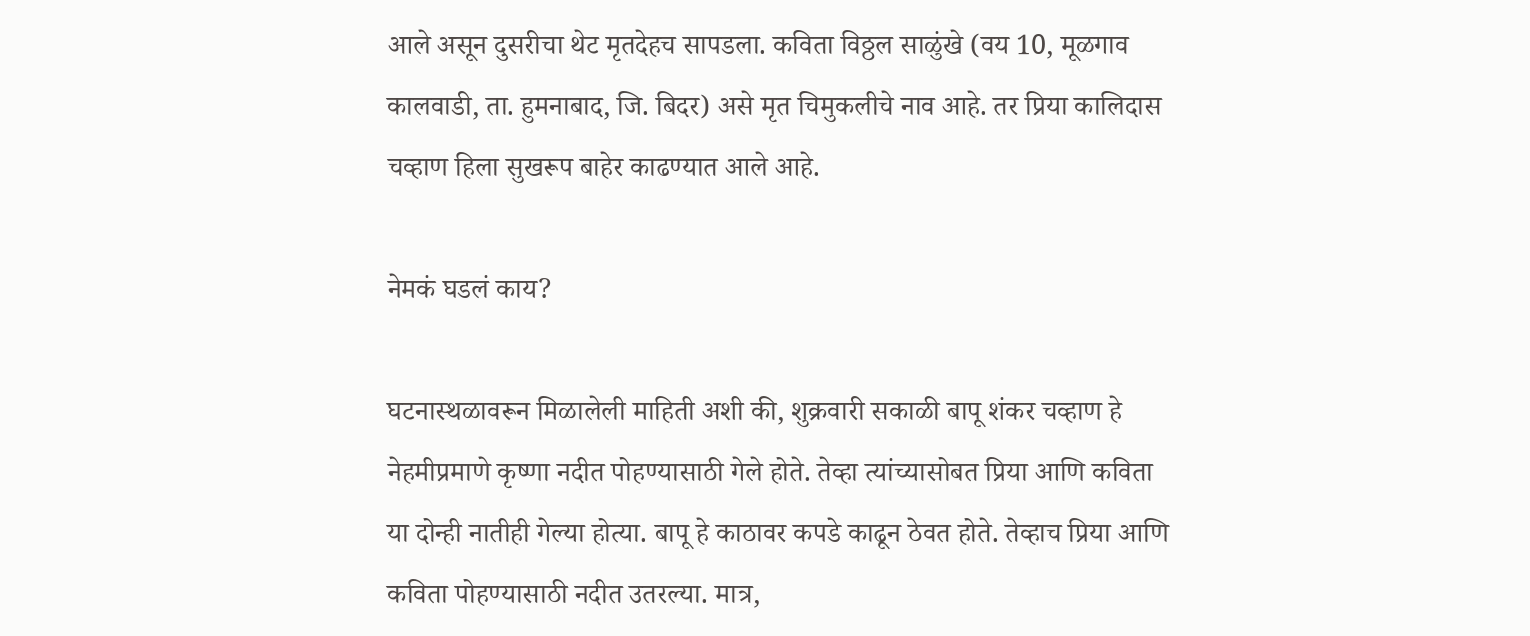आले असून दुसरीचा थेट मृतदेहच सापडला. कविता विठ्ठल साळुंखे (वय 10, मूळगाव कालवाडी, ता. हुमनाबाद, जि. बिदर) असे मृत चिमुकलीचे नाव आहे. तर प्रिया कालिदास चव्हाण हिला सुखरूप बाहेर काढण्यात आले आहे.

नेमकं घडलं काय?

घटनास्थळावरून मिळालेली माहिती अशी की, शुक्रवारी सकाळी बापू शंकर चव्हाण हे नेहमीप्रमाणे कृष्णा नदीत पोहण्यासाठी गेले होते. तेव्हा त्यांच्यासोबत प्रिया आणि कविता या दोन्ही नातीही गेल्या होत्या. बापू हे काठावर कपडे काढून ठेवत होते. तेव्हाच प्रिया आणि कविता पोहण्यासाठी नदीत उतरल्या. मात्र,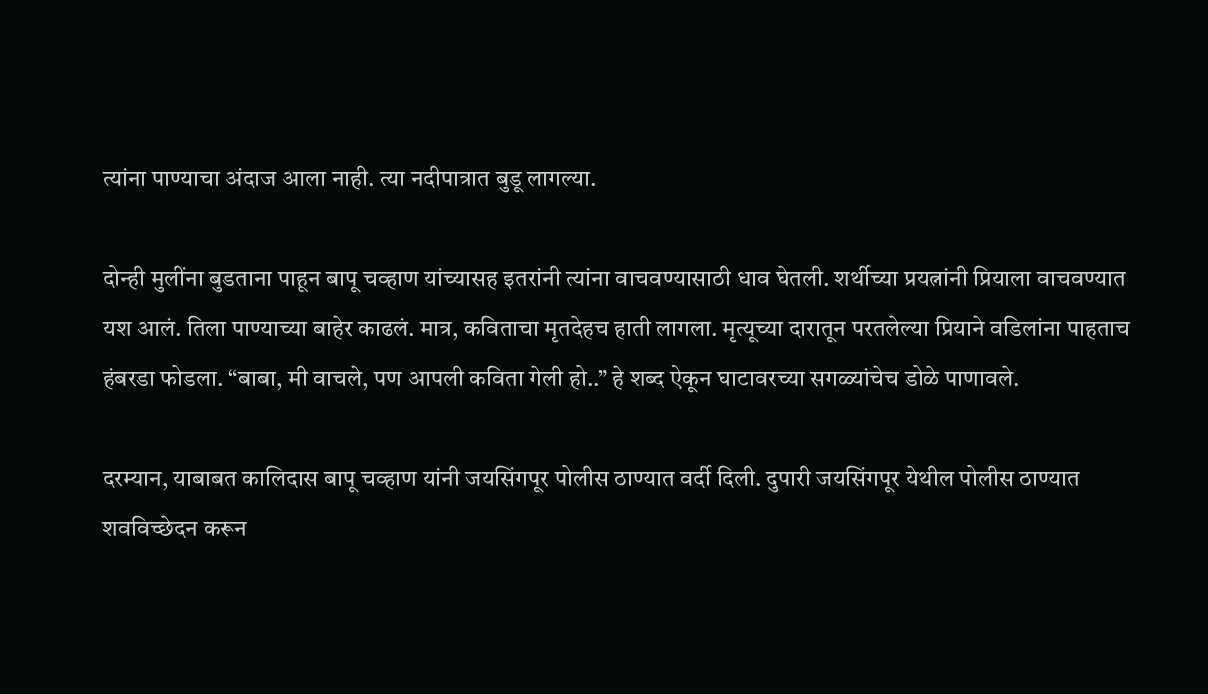त्यांना पाण्याचा अंदाज आला नाही. त्या नदीपात्रात बुडू लागल्या.

दोन्ही मुलींना बुडताना पाहून बापू चव्हाण यांच्यासह इतरांनी त्यांना वाचवण्यासाठी धाव घेतली. शर्थीच्या प्रयत्नांनी प्रियाला वाचवण्यात यश आलं. तिला पाण्याच्या बाहेर काढलं. मात्र, कविताचा मृतदेहच हाती लागला. मृत्यूच्या दारातून परतलेल्या प्रियाने वडिलांना पाहताच हंबरडा फोडला. “बाबा, मी वाचले, पण आपली कविता गेली हो..” हे शब्द ऐकून घाटावरच्या सगळ्यांचेच डोळे पाणावले.

दरम्यान, याबाबत कालिदास बापू चव्हाण यांनी जयसिंगपूर पोलीस ठाण्यात वर्दी दिली. दुपारी जयसिंगपूर येथील पोलीस ठाण्यात शवविच्छेदन करून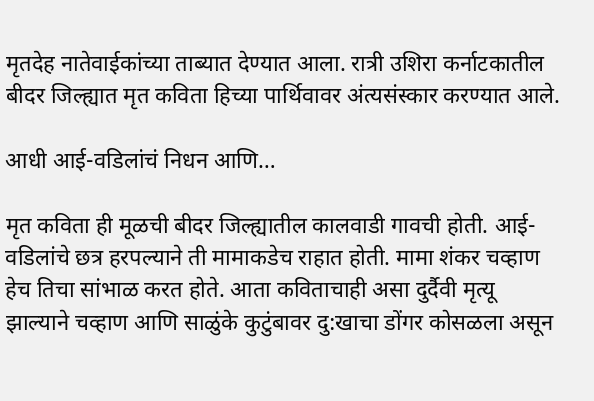मृतदेह नातेवाईकांच्या ताब्यात देण्यात आला. रात्री उशिरा कर्नाटकातील बीदर जिल्ह्यात मृत कविता हिच्या पार्थिवावर अंत्यसंस्कार करण्यात आले.

आधी आई-वडिलांचं निधन आणि…

मृत कविता ही मूळची बीदर जिल्ह्यातील कालवाडी गावची होती. आई-वडिलांचे छत्र हरपल्याने ती मामाकडेच राहात होती. मामा शंकर चव्हाण हेच तिचा सांभाळ करत होते. आता कविताचाही असा दुर्दैवी मृत्यू झाल्याने चव्हाण आणि साळुंके कुटुंबावर दु:खाचा डोंगर कोसळला असून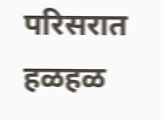परिसरात हळहळ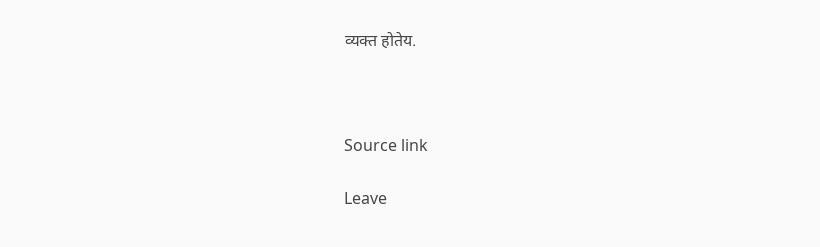व्यक्त होतेय.



Source link

Leave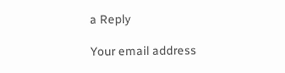a Reply

Your email address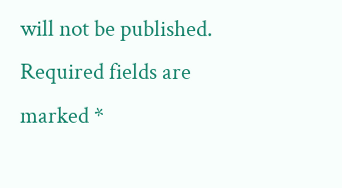will not be published. Required fields are marked *